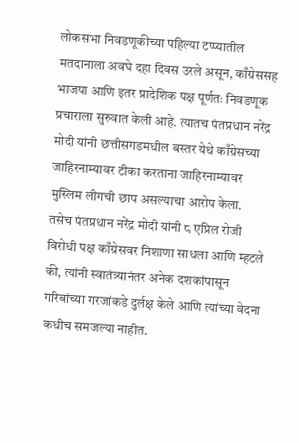लोकसभा निवडणूकीच्या पहिल्या टप्प्यातील मतदानाला अवघे दहा दिवस उरले असून, काँग्रेससह भाजपा आणि इतर प्रादेशिक पक्ष पूर्णतः निवडणूक प्रचाराला सुरुवात केली आहे. त्यातच पंतप्रधान नरेंद्र मोदी यांनी छत्तीसगडमधील बस्तर येथे काँग्रेसच्या जाहिरनाम्यावर टीका करताना जाहिरनाम्यावर मुस्लिम लीगची छाप असल्याचा आरोप केला.
तसेच पंतप्रधान नरेंद्र मोदी यांनी ८ एप्रिल रोजी विरोधी पक्ष काँग्रेसवर निशाणा साधला आणि म्हटले की, त्यांनी स्वातंत्र्यानंतर अनेक दशकांपासून गरिबांच्या गरजांकडे दुर्लक्ष केले आणि त्यांच्या वेदना कधीच समजल्या नाहीत.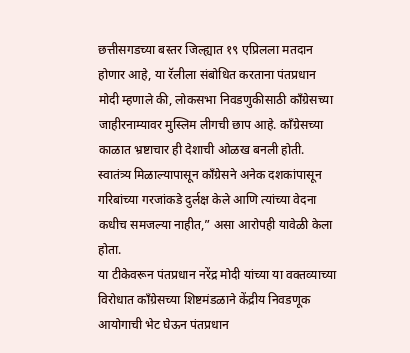छत्तीसगडच्या बस्तर जिल्ह्यात १९ एप्रिलला मतदान होणार आहे, या रॅलीला संबोधित करताना पंतप्रधान मोदी म्हणाले की, लोकसभा निवडणुकीसाठी काँग्रेसच्या जाहीरनाम्यावर मुस्लिम लीगची छाप आहे. काँग्रेसच्या काळात भ्रष्टाचार ही देशाची ओळख बनली होती. स्वातंत्र्य मिळाल्यापासून काँग्रेसने अनेक दशकांपासून गरिबांच्या गरजांकडे दुर्लक्ष केले आणि त्यांच्या वेदना कधीच समजल्या नाहीत,” असा आरोपही यावेळी केला होता.
या टीकेवरून पंतप्रधान नरेंद्र मोदी यांच्या या वक्तव्याच्या विरोधात काँग्रेसच्या शिष्टमंडळाने केंद्रीय निवडणूक आयोगाची भेट घेऊन पंतप्रधान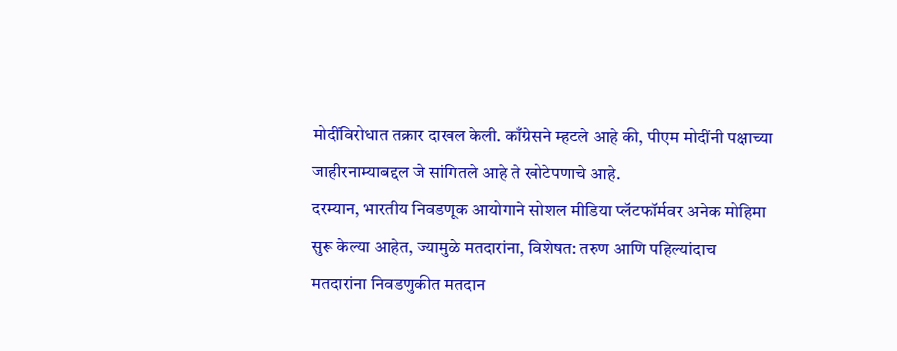मोदींविरोधात तक्रार दाखल केली. काँग्रेसने म्हटले आहे की, पीएम मोदींनी पक्षाच्या जाहीरनाम्याबद्दल जे सांगितले आहे ते खोटेपणाचे आहे.
दरम्यान, भारतीय निवडणूक आयोगाने सोशल मीडिया प्लॅटफॉर्मवर अनेक मोहिमा सुरू केल्या आहेत, ज्यामुळे मतदारांना, विशेषत: तरुण आणि पहिल्यांदाच मतदारांना निवडणुकीत मतदान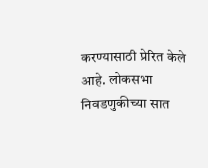करण्यासाठी प्रेरित केले आहे. लोकसभा निवडणुकीच्या सात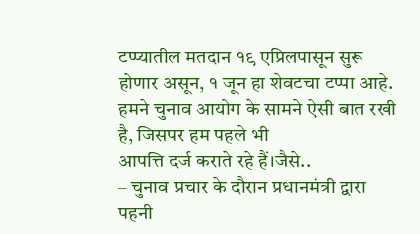टप्प्यातील मतदान १९ एप्रिलपासून सुरू होणार असून, १ जून हा शेवटचा टप्पा आहे.
हमने चुनाव आयोग के सामने ऐसी बात रखी है, जिसपर हम पहले भी
आपत्ति दर्ज कराते रहे हैं।जैसे..
– चुनाव प्रचार के दौरान प्रधानमंत्री द्वारा पहनी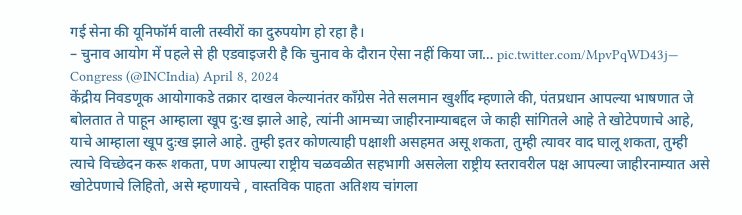गई सेना की यूनिफॉर्म वाली तस्वीरों का दुरुपयोग हो रहा है।
– चुनाव आयोग में पहले से ही एडवाइजरी है कि चुनाव के दौरान ऐसा नहीं किया जा… pic.twitter.com/MpvPqWD43j— Congress (@INCIndia) April 8, 2024
केंद्रीय निवडणूक आयोगाकडे तक्रार दाखल केल्यानंतर काँग्रेस नेते सलमान खुर्शीद म्हणाले की, पंतप्रधान आपल्या भाषणात जे बोलतात ते पाहून आम्हाला खूप दु:ख झाले आहे, त्यांनी आमच्या जाहीरनाम्याबद्दल जे काही सांगितले आहे ते खोटेपणाचे आहे, याचे आम्हाला खूप दुःख झाले आहे. तुम्ही इतर कोणत्याही पक्षाशी असहमत असू शकता, तुम्ही त्यावर वाद घालू शकता, तुम्ही त्याचे विच्छेदन करू शकता, पण आपल्या राष्ट्रीय चळवळीत सहभागी असलेला राष्ट्रीय स्तरावरील पक्ष आपल्या जाहीरनाम्यात असे खोटेपणाचे लिहितो, असे म्हणायचे , वास्तविक पाहता अतिशय चांगला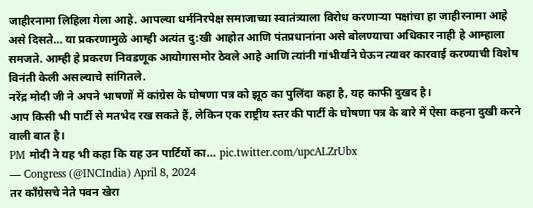जाहीरनामा लिहिला गेला आहे. आपल्या धर्मनिरपेक्ष समाजाच्या स्वातंत्र्याला विरोध करणाऱ्या पक्षांचा हा जाहीरनामा आहे असे दिसते… या प्रकरणामुळे आम्ही अत्यंत दु:खी आहोत आणि पंतप्रधानांना असे बोलण्याचा अधिकार नाही हे आम्हाला समजते. आम्ही हे प्रकरण निवडणूक आयोगासमोर ठेवले आहे आणि त्यांनी गांभीर्याने घेऊन त्यावर कारवाई करण्याची विशेष विनंती केली असल्याचे सांगितले.
नरेंद्र मोदी जी ने अपने भाषणों में कांग्रेस के घोषणा पत्र को झूठ का पुलिंदा कहा है, यह काफी दुखद है।
आप किसी भी पार्टी से मतभेद रख सकते हैं, लेकिन एक राष्ट्रीय स्तर की पार्टी के घोषणा पत्र के बारे में ऐसा कहना दुखी करने वाली बात है।
PM मोदी ने यह भी कहा कि यह उन पार्टियों का… pic.twitter.com/upcALZrUbx
— Congress (@INCIndia) April 8, 2024
तर काँग्रेसचे नेते पवन खेरा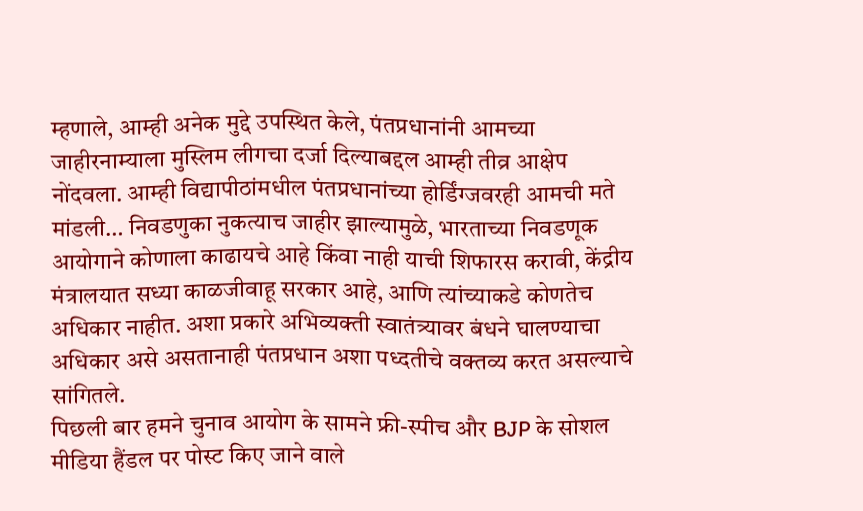म्हणाले, आम्ही अनेक मुद्दे उपस्थित केले, पंतप्रधानांनी आमच्या जाहीरनाम्याला मुस्लिम लीगचा दर्जा दिल्याबद्दल आम्ही तीव्र आक्षेप नोंदवला. आम्ही विद्यापीठांमधील पंतप्रधानांच्या होर्डिंग्जवरही आमची मते मांडली… निवडणुका नुकत्याच जाहीर झाल्यामुळे, भारताच्या निवडणूक आयोगाने कोणाला काढायचे आहे किंवा नाही याची शिफारस करावी, केंद्रीय मंत्रालयात सध्या काळजीवाहू सरकार आहे, आणि त्यांच्याकडे कोणतेच अधिकार नाहीत. अशा प्रकारे अभिव्यक्ती स्वातंत्र्यावर बंधने घालण्याचा अधिकार असे असतानाही पंतप्रधान अशा पध्दतीचे वक्तव्य करत असल्याचे सांगितले.
पिछली बार हमने चुनाव आयोग के सामने फ्री-स्पीच और BJP के सोशल मीडिया हैंडल पर पोस्ट किए जाने वाले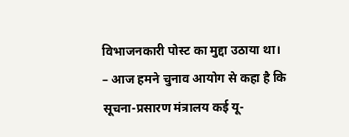विभाजनकारी पोस्ट का मुद्दा उठाया था।
– आज हमने चुनाव आयोग से कहा है कि सूचना-प्रसारण मंत्रालय कई यू-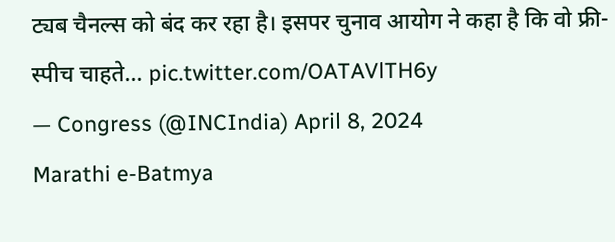ट्यब चैनल्स को बंद कर रहा है। इसपर चुनाव आयोग ने कहा है कि वो फ्री-स्पीच चाहते… pic.twitter.com/OATAVlTH6y
— Congress (@INCIndia) April 8, 2024
Marathi e-Batmya